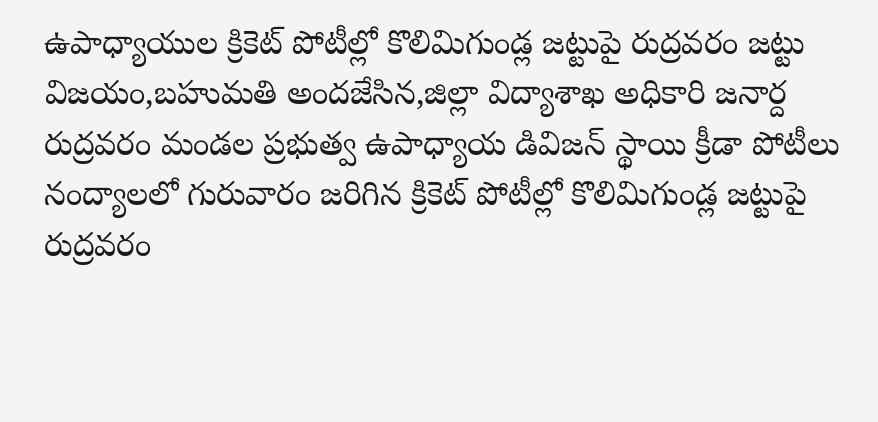ఉపాధ్యాయుల క్రికెట్ పోటీల్లో కొలిమిగుండ్ల జట్టుపై రుద్రవరం జట్టు విజయం,బహుమతి అందజేసిన,జిల్లా విద్యాశాఖ అధికారి జనార్ద
రుద్రవరం మండల ప్రభుత్వ ఉపాధ్యాయ డివిజన్ స్థాయి క్రీడా పోటీలు నంద్యాలలో గురువారం జరిగిన క్రికెట్ పోటీల్లో కొలిమిగుండ్ల జట్టుపై రుద్రవరం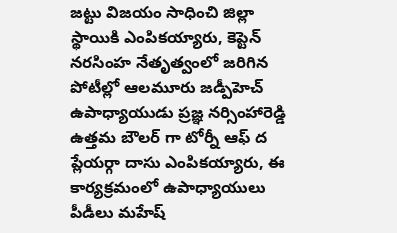జట్టు విజయం సాధించి జిల్లా స్థాయికి ఎంపికయ్యారు, కెప్టెన్ నరసింహ నేతృత్వంలో జరిగిన పోటీల్లో ఆలమూరు జడ్పీహెచ్ ఉపాధ్యాయుడు ప్రజ్ఞ నర్సింహారెడ్డి ఉత్తమ బౌలర్ గా టోర్నీ ఆఫ్ ద ప్లేయర్గా దాసు ఎంపికయ్యారు, ఈ కార్యక్రమంలో ఉపాధ్యాయులు పీడీలు మహేష్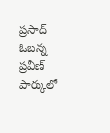ప్రసాద్ ఓబన్న ప్రవీణ్ పార్కులో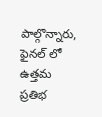పాల్గొన్నారు, ఫైనల్ లో ఉత్తమ ప్రతిభ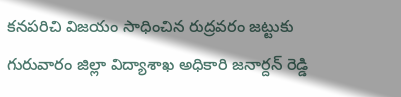కనపరిచి విజయం సాధించిన రుద్రవరం జట్టుకు గురువారం జిల్లా విద్యాశాఖ అధికారి జనార్దన్ రెడ్డి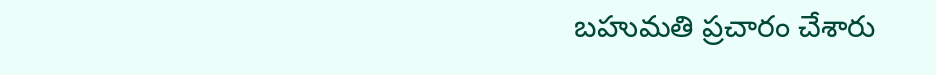బహుమతి ప్రచారం చేశారు